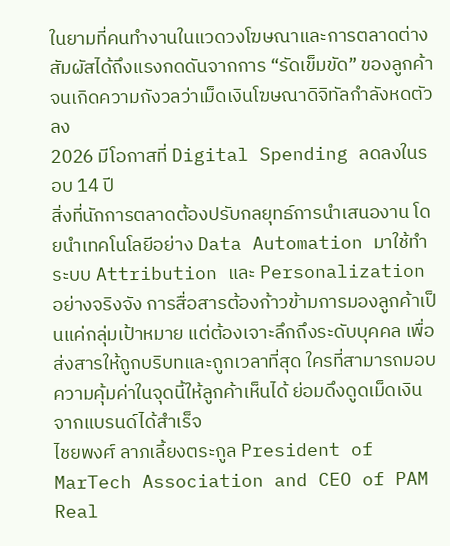ในยามที่คนทำงานในแวดวงโฆษณาและการตลาดต่างสัมผัสได้ถึงแรงกดดันจากการ “รัดเข็มขัด” ของลูกค้า จนเกิดความกังวลว่าเม็ดเงินโฆษณาดิจิทัลกำลังหดตัวลง
2026 มีโอกาสที่ Digital Spending ลดลงในรอบ 14 ปี
สิ่งที่นักการตลาดต้องปรับกลยุทธ์การนำเสนองาน โดยนำเทคโนโลยีอย่าง Data Automation มาใช้ทำระบบ Attribution และ Personalization อย่างจริงจัง การสื่อสารต้องก้าวข้ามการมองลูกค้าเป็นแค่กลุ่มเป้าหมาย แต่ต้องเจาะลึกถึงระดับบุคคล เพื่อส่งสารให้ถูกบริบทและถูกเวลาที่สุด ใครที่สามารถมอบความคุ้มค่าในจุดนี้ให้ลูกค้าเห็นได้ ย่อมดึงดูดเม็ดเงินจากแบรนด์ได้สำเร็จ
ไชยพงศ์ ลาภเลี้ยงตระกูล President of MarTech Association and CEO of PAM Real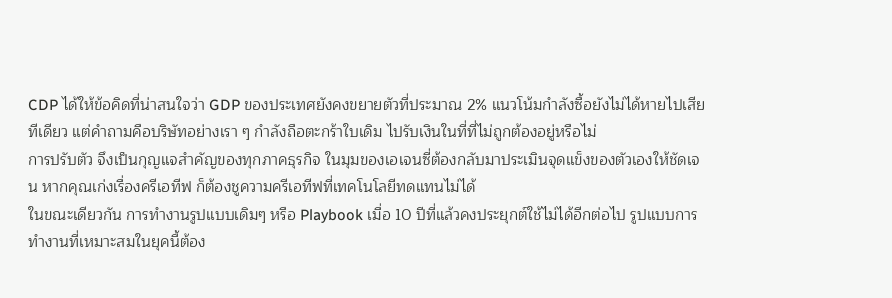CDP ได้ให้ข้อคิดที่น่าสนใจว่า GDP ของประเทศยังคงขยายตัวที่ประมาณ 2% แนวโน้มกำลังซื้อยังไม่ได้หายไปเสียทีเดียว แต่คำถามคือบริษัทอย่างเรา ๆ กำลังถือตะกร้าใบเดิม ไปรับเงินในที่ที่ไม่ถูกต้องอยู่หรือไม่
การปรับตัว จึงเป็นกุญแจสำคัญของทุกภาคธุรกิจ ในมุมของเอเจนซี่ต้องกลับมาประเมินจุดแข็งของตัวเองให้ชัดเจน หากคุณเก่งเรื่องครีเอทีฟ ก็ต้องชูความครีเอทีฟที่เทคโนโลยีทดแทนไม่ได้
ในขณะเดียวกัน การทำงานรูปแบบเดิมๆ หรือ Playbook เมื่อ 10 ปีที่แล้วคงประยุกต์ใช้ไม่ได้อีกต่อไป รูปแบบการทำงานที่เหมาะสมในยุคนี้ต้อง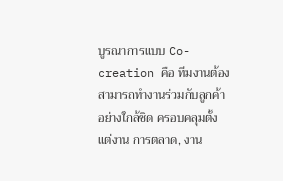บูรณาการแบบ Co-creation คือ ทีมงานต้องสามารถทำงานร่วมกับลูกค้าอย่างใกล้ชิด ครอบคลุมตั้งแต่งาน การตลาด, งาน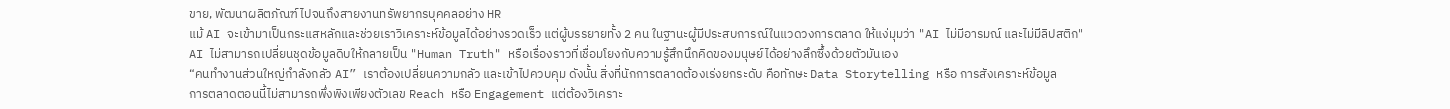ขาย, พัฒนาผลิตภัณฑ์ ไปจนถึงสายงานทรัพยากรบุคคลอย่าง HR
แม้ AI จะเข้ามาเป็นกระแสหลักและช่วยเราวิเคราะห์ข้อมูลได้อย่างรวดเร็ว แต่ผู้บรรยายทั้ง 2 คน ในฐานะผู้มีประสบการณ์ในแวดวงการตลาด ให้แง่มุมว่า "AI ไม่มีอารมณ์ และไม่มีลิปสติก"
AI ไม่สามารถเปลี่ยนชุดข้อมูลดิบให้กลายเป็น "Human Truth" หรือเรื่องราวที่เชื่อมโยงกับความรู้สึกนึกคิดของมนุษย์ได้อย่างลึกซึ้งด้วยตัวมันเอง
“คนทำงานส่วนใหญ่กำลังกลัว AI” เราต้องเปลี่ยนความกลัว และเข้าไปควบคุม ดังนั้น สิ่งที่นักการตลาดต้องเร่งยกระดับ คือทักษะ Data Storytelling หรือ การสังเคราะห์ข้อมูล
การตลาดตอนนี้ไม่สามารถพึ่งพิงเพียงตัวเลข Reach หรือ Engagement แต่ต้องวิเคราะ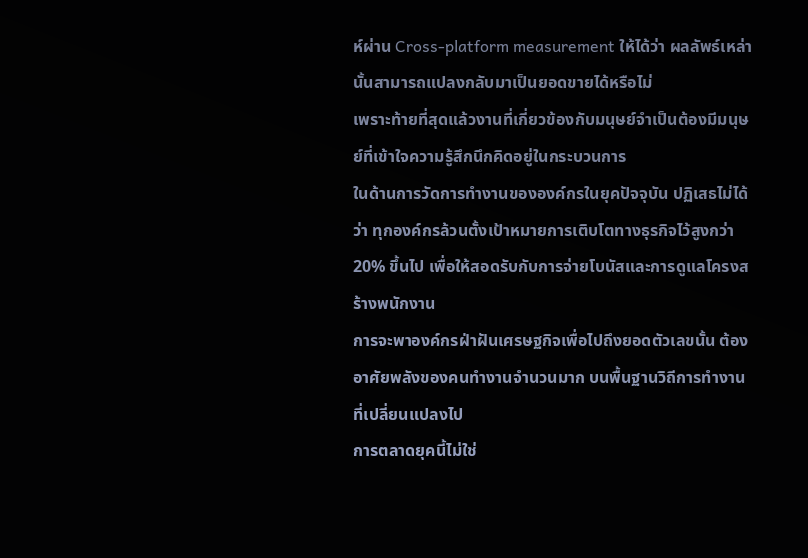ห์ผ่าน Cross-platform measurement ให้ได้ว่า ผลลัพธ์เหล่านั้นสามารถแปลงกลับมาเป็นยอดขายได้หรือไม่
เพราะท้ายที่สุดแล้วงานที่เกี่ยวข้องกับมนุษย์จำเป็นต้องมีมนุษย์ที่เข้าใจความรู้สึกนึกคิดอยู่ในกระบวนการ
ในด้านการวัดการทำงานขององค์กรในยุคปัจจุบัน ปฏิเสธไม่ได้ว่า ทุกองค์กรล้วนตั้งเป้าหมายการเติบโตทางธุรกิจไว้สูงกว่า 20% ขึ้นไป เพื่อให้สอดรับกับการจ่ายโบนัสและการดูแลโครงสร้างพนักงาน
การจะพาองค์กรฝ่าฝันเศรษฐกิจเพื่อไปถึงยอดตัวเลขนั้น ต้องอาศัยพลังของคนทำงานจำนวนมาก บนพื้นฐานวิถีการทำงานที่เปลี่ยนแปลงไป
การตลาดยุคนี้ไม่ใช่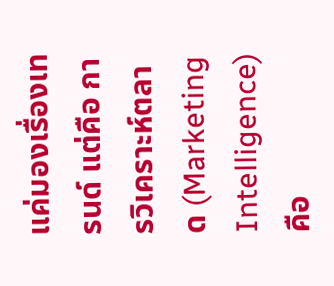แค่มองเรื่องเทรนด์ แต่คือ การวิเคราะห์ตลาด (Marketing Intelligence) คือ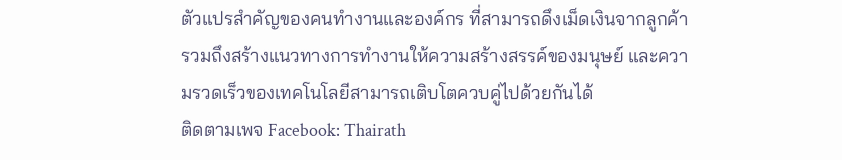ตัวแปรสำคัญของคนทำงานและองค์กร ที่สามารถดึงเม็ดเงินจากลูกค้า รวมถึงสร้างแนวทางการทำงานให้ความสร้างสรรค์ของมนุษย์ และความรวดเร็วของเทคโนโลยีสามารถเติบโตควบคู่ไปด้วยกันได้
ติดตามเพจ Facebook: Thairath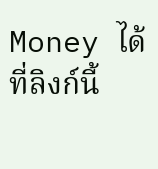Money ได้ที่ลิงก์นี้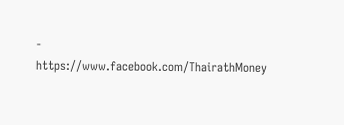- https://www.facebook.com/ThairathMoney